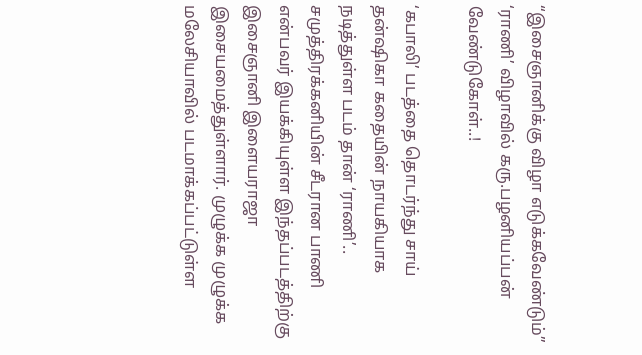“இசைஞானிக்கு விழா எடுக்கவேண்டும்” ‘ராணி’ விழாவில் கரு.பழனியப்பன் வேண்டுகோள்..!

‘கபாலி’ படத்தை தொடர்ந்து சாய் தன்ஷிகா கதையின் நாயகியாக நடித்துள்ள படம் தான் ‘ராணி’.. சமுத்திரக்கனியின் சீடரான பாணி என்பவர் இயக்கியுள்ள இந்தப்படத்திற்கு இசைஞானி இளையராஜா இசையமைத்துள்ளார். முழுக்க முழுக்க மலேசியாவில் படமாக்கப்பட்டுள்ள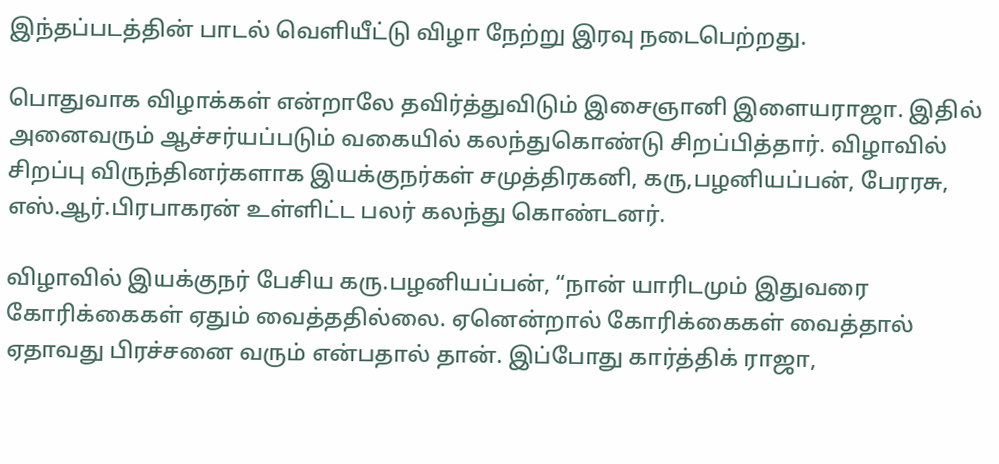இந்தப்படத்தின் பாடல் வெளியீட்டு விழா நேற்று இரவு நடைபெற்றது.

பொதுவாக விழாக்கள் என்றாலே தவிர்த்துவிடும் இசைஞானி இளையராஜா. இதில் அனைவரும் ஆச்சர்யப்படும் வகையில் கலந்துகொண்டு சிறப்பித்தார். விழாவில் சிறப்பு விருந்தினர்களாக இயக்குநர்கள் சமுத்திரகனி, கரு,பழனியப்பன், பேரரசு, எஸ்.ஆர்.பிரபாகரன் உள்ளிட்ட பலர் கலந்து கொண்டனர்.

விழாவில் இயக்குநர் பேசிய கரு.பழனியப்பன், “நான் யாரிடமும் இதுவரை கோரிக்கைகள் ஏதும் வைத்ததில்லை. ஏனென்றால் கோரிக்கைகள் வைத்தால் ஏதாவது பிரச்சனை வரும் என்பதால் தான். இப்போது கார்த்திக் ராஜா,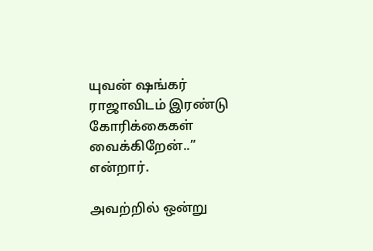யுவன் ஷங்கர் ராஜாவிடம் இரண்டு கோரிக்கைகள் வைக்கிறேன்..” என்றார்.

அவற்றில் ஒன்று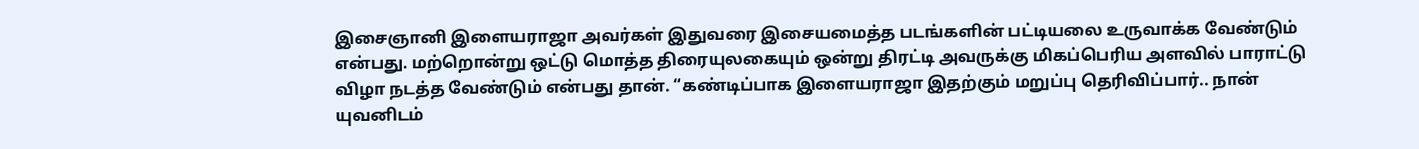இசைஞானி இளையராஜா அவர்கள் இதுவரை இசையமைத்த படங்களின் பட்டியலை உருவாக்க வேண்டும் என்பது. மற்றொன்று ஒட்டு மொத்த திரையுலகையும் ஒன்று திரட்டி அவருக்கு மிகப்பெரிய அளவில் பாராட்டு விழா நடத்த வேண்டும் என்பது தான். “கண்டிப்பாக இளையராஜா இதற்கும் மறுப்பு தெரிவிப்பார்.. நான் யுவனிடம்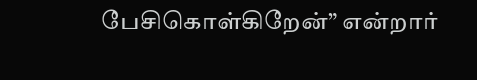பேசிகொள்கிறேன்” என்றார்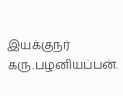இயக்குநர் கரு.பழனியப்பன்.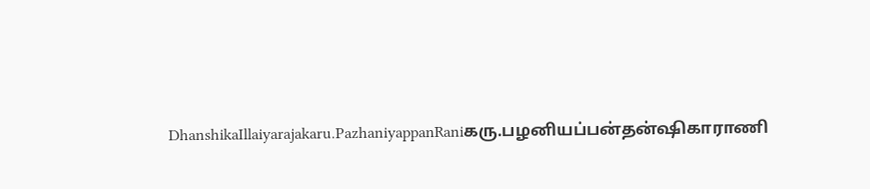DhanshikaIllaiyarajakaru.PazhaniyappanRaniகரு.பழனியப்பன்தன்ஷிகாராணி